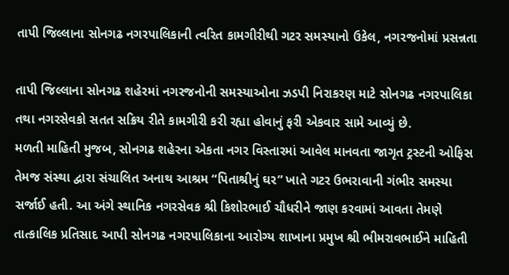તાપી જિલ્લાના સોનગઢ નગરપાલિકાની ત્વરિત કામગીરીથી ગટર સમસ્યાનો ઉકેલ, નગરજનોમાં પ્રસન્નતા

તાપી જિલ્લાના સોનગઢ શહેરમાં નગરજનોની સમસ્યાઓના ઝડપી નિરાકરણ માટે સોનગઢ નગરપાલિકા તથા નગરસેવકો સતત સક્રિય રીતે કામગીરી કરી રહ્યા હોવાનું ફરી એકવાર સામે આવ્યું છે.
મળતી માહિતી મુજબ, સોનગઢ શહેરના એકતા નગર વિસ્તારમાં આવેલ માનવતા જાગૃત ટ્રસ્ટની ઓફિસ તેમજ સંસ્થા દ્વારા સંચાલિત અનાથ આશ્રમ “પિતાશ્રીનું ઘર” ખાતે ગટર ઉભરાવાની ગંભીર સમસ્યા સર્જાઈ હતી. આ અંગે સ્થાનિક નગરસેવક શ્રી કિશોરભાઈ ચૌધરીને જાણ કરવામાં આવતા તેમણે તાત્કાલિક પ્રતિસાદ આપી સોનગઢ નગરપાલિકાના આરોગ્ય શાખાના પ્રમુખ શ્રી ભીમરાવભાઈને માહિતી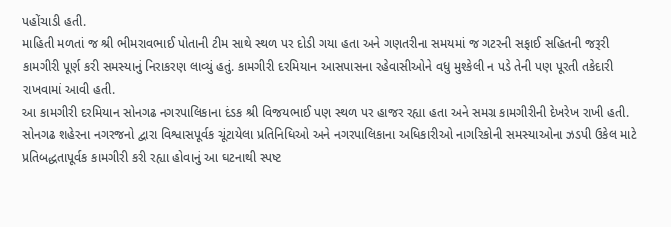પહોંચાડી હતી.
માહિતી મળતાં જ શ્રી ભીમરાવભાઈ પોતાની ટીમ સાથે સ્થળ પર દોડી ગયા હતા અને ગણતરીના સમયમાં જ ગટરની સફાઈ સહિતની જરૂરી કામગીરી પૂર્ણ કરી સમસ્યાનું નિરાકરણ લાવ્યું હતું. કામગીરી દરમિયાન આસપાસના રહેવાસીઓને વધુ મુશ્કેલી ન પડે તેની પણ પૂરતી તકેદારી રાખવામાં આવી હતી.
આ કામગીરી દરમિયાન સોનગઢ નગરપાલિકાના દંડક શ્રી વિજયભાઈ પણ સ્થળ પર હાજર રહ્યા હતા અને સમગ્ર કામગીરીની દેખરેખ રાખી હતી.
સોનગઢ શહેરના નગરજનો દ્વારા વિશ્વાસપૂર્વક ચૂંટાયેલા પ્રતિનિધિઓ અને નગરપાલિકાના અધિકારીઓ નાગરિકોની સમસ્યાઓના ઝડપી ઉકેલ માટે પ્રતિબદ્ધતાપૂર્વક કામગીરી કરી રહ્યા હોવાનું આ ઘટનાથી સ્પષ્ટ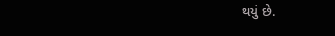થયું છે.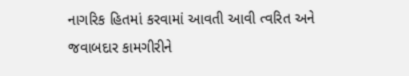નાગરિક હિતમાં કરવામાં આવતી આવી ત્વરિત અને જવાબદાર કામગીરીને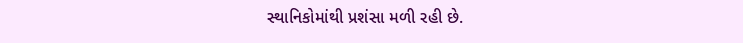સ્થાનિકોમાંથી પ્રશંસા મળી રહી છે.